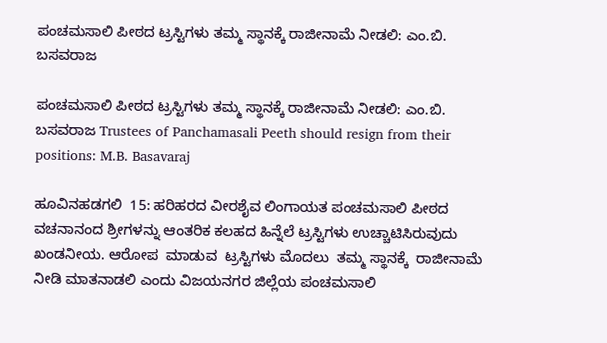ಪಂಚಮಸಾಲಿ ಪೀಠದ ಟ್ರಸ್ಟಿಗಳು ತಮ್ಮ ಸ್ಥಾನಕ್ಕೆ ರಾಜೀನಾಮೆ ನೀಡಲಿ: ಎಂ.ಬಿ. ಬಸವರಾಜ

ಪಂಚಮಸಾಲಿ ಪೀಠದ ಟ್ರಸ್ಟಿಗಳು ತಮ್ಮ ಸ್ಥಾನಕ್ಕೆ ರಾಜೀನಾಮೆ ನೀಡಲಿ: ಎಂ.ಬಿ. ಬಸವರಾಜ Trustees of Panchamasali Peeth should resign from their positions: M.B. Basavaraj

ಹೂವಿನಹಡಗಲಿ  15: ಹರಿಹರದ ವೀರಶೈವ ಲಿಂಗಾಯತ ಪಂಚಮಸಾಲಿ ಪೀಠದ ವಚನಾನಂದ ಶ್ರೀಗಳನ್ನು ಆಂತರಿಕ ಕಲಹದ ಹಿನ್ನೆಲೆ ಟ್ರಸ್ಟಿಗಳು ಉಚ್ಚಾಟಿಸಿರುವುದು ಖಂಡನೀಯ. ಆರೋಪ  ಮಾಡುವ  ಟ್ರಸ್ಟಿಗಳು ಮೊದಲು  ತಮ್ಮ ಸ್ಥಾನಕ್ಕೆ  ರಾಜೀನಾಮೆ ನೀಡಿ ಮಾತನಾಡಲಿ ಎಂದು ವಿಜಯನಗರ ಜಿಲ್ಲೆಯ ಪಂಚಮಸಾಲಿ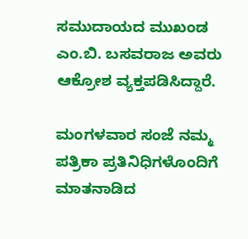ಸಮುದಾಯದ ಮುಖಂಡ ಎಂ.ಬಿ. ಬಸವರಾಜ ಅವರು ಆಕ್ರೋಶ ವ್ಯಕ್ತಪಡಿಸಿದ್ದಾರೆ.

ಮಂಗಳವಾರ ಸಂಜೆ ನಮ್ಮ ಪತ್ರಿಕಾ ಪ್ರತಿನಿಧಿಗಳೊಂದಿಗೆ ಮಾತನಾಡಿದ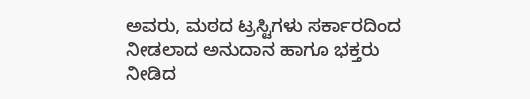ಅವರು, ಮಠದ ಟ್ರಸ್ಟಿಗಳು ಸರ್ಕಾರದಿಂದ ನೀಡಲಾದ ಅನುದಾನ ಹಾಗೂ ಭಕ್ತರು ನೀಡಿದ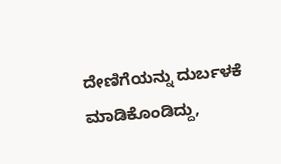ದೇಣಿಗೆಯನ್ನು ದುರ್ಬಳಕೆ ಮಾಡಿಕೊಂಡಿದ್ದು,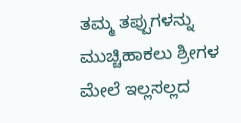ತಮ್ಮ ತಪ್ಪುಗಳನ್ನು ಮುಚ್ಚಿಹಾಕಲು ಶ್ರೀಗಳ ಮೇಲೆ ಇಲ್ಲಸಲ್ಲದ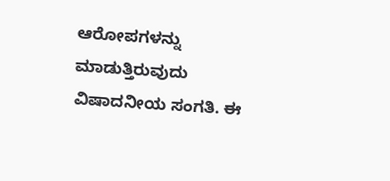ಆರೋಪಗಳನ್ನು ಮಾಡುತ್ತಿರುವುದು ವಿಷಾದನೀಯ ಸಂಗತಿ. ಈ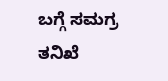ಬಗ್ಗೆ ಸಮಗ್ರ ತನಿಖೆ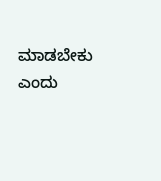ಮಾಡಬೇಕು ಎಂದು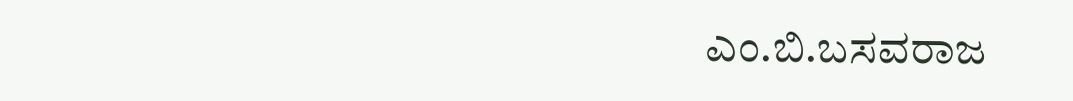ಎಂ.ಬಿ.ಬಸವರಾಜ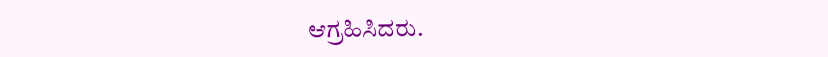ಆಗ್ರಹಿಸಿದರು.